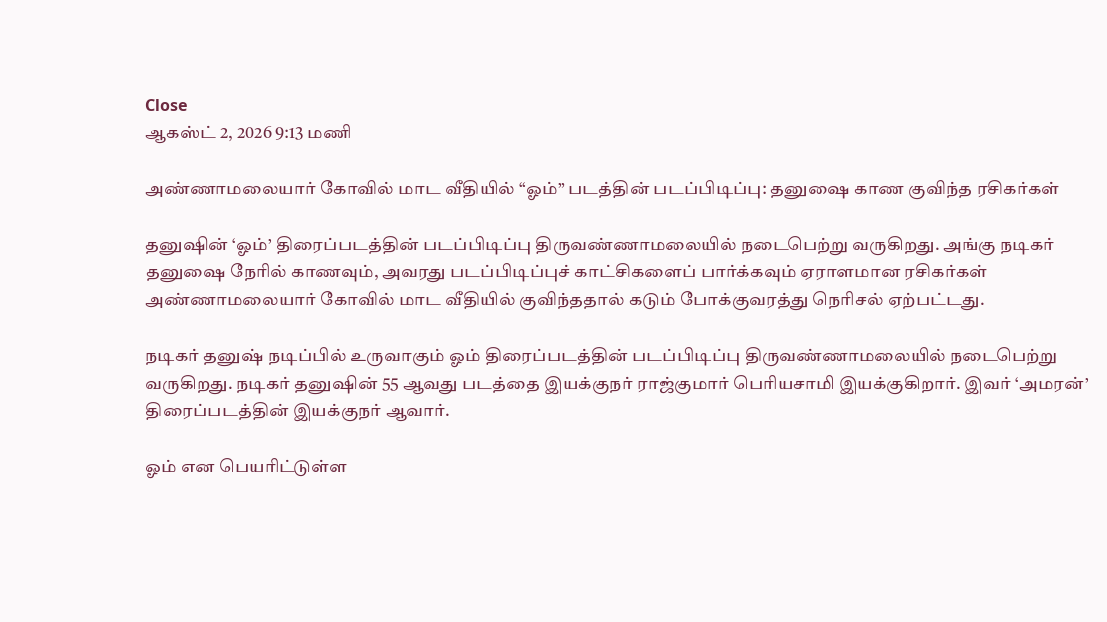Close
ஆகஸ்ட் 2, 2026 9:13 மணி

அண்ணாமலையார் கோவில் மாட வீதியில் “ஓம்” படத்தின் படப்பிடிப்பு: தனுஷை காண குவிந்த ரசிகர்கள்

தனுஷின் ‘ஓம்’ திரைப்படத்தின் படப்பிடிப்பு திருவண்ணாமலையில் நடைபெற்று வருகிறது. அங்கு நடிகர் தனுஷை நேரில் காணவும், அவரது படப்பிடிப்புச் காட்சிகளைப் பார்க்கவும் ஏராளமான ரசிகர்கள் அண்ணாமலையார் கோவில் மாட வீதியில் குவிந்ததால் கடும் போக்குவரத்து நெரிசல் ஏற்பட்டது.

நடிகர் தனுஷ் நடிப்பில் உருவாகும் ஓம் திரைப்படத்தின் படப்பிடிப்பு திருவண்ணாமலையில் நடைபெற்று வருகிறது. நடிகர் தனுஷின் 55 ஆவது படத்தை இயக்குநர் ராஜ்குமார் பெரியசாமி இயக்குகிறார். இவர் ‘அமரன்’ திரைப்படத்தின் இயக்குநர் ஆவார்.

ஓம் என பெயரிட்டுள்ள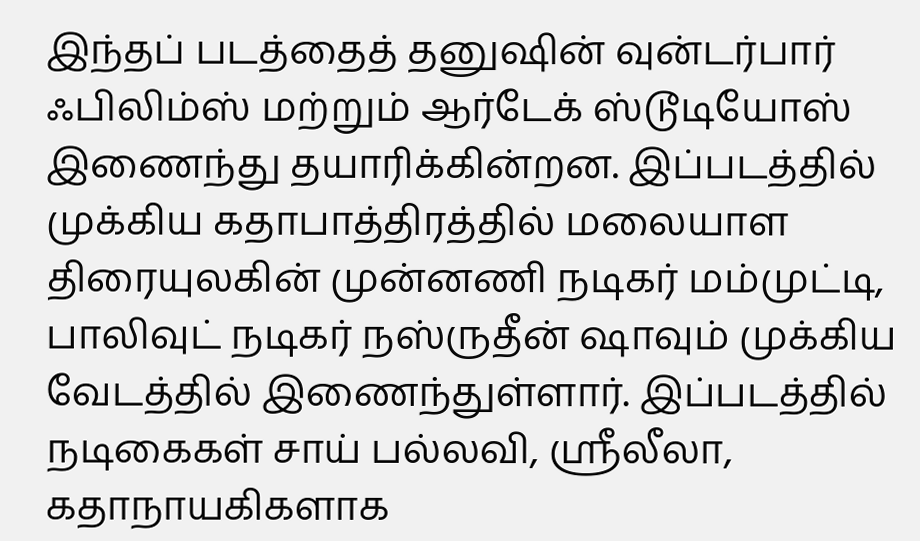இந்தப் படத்தைத் தனுஷின் வுன்டர்பார் ஃபிலிம்ஸ் மற்றும் ஆர்டேக் ஸ்டூடியோஸ் இணைந்து தயாரிக்கின்றன. இப்படத்தில் முக்கிய கதாபாத்திரத்தில் மலையாள திரையுலகின் முன்னணி நடிகர் மம்முட்டி, பாலிவுட் நடிகர் நஸ்ருதீன் ஷாவும் முக்கிய வேடத்தில் இணைந்துள்ளார். இப்படத்தில் நடிகைகள் சாய் பல்லவி, ஸ்ரீலீலா, கதாநாயகிகளாக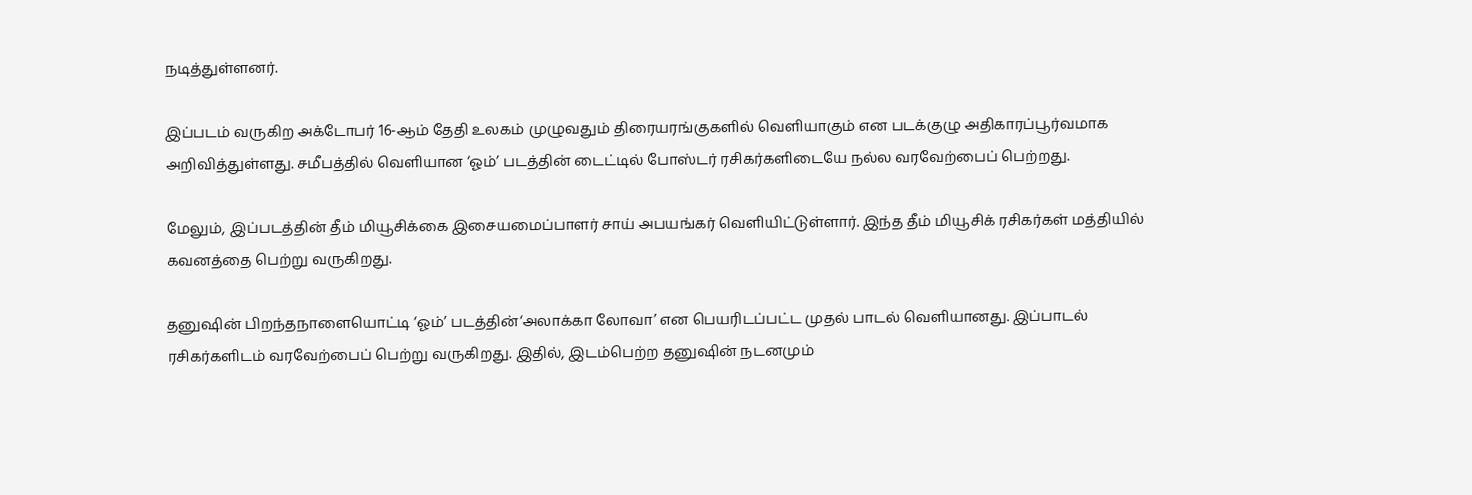நடித்துள்ளனர்.

இப்படம் வருகிற அக்டோபர் 16-ஆம் தேதி உலகம் முழுவதும் திரையரங்குகளில் வெளியாகும் என படக்குழு அதிகாரப்பூர்வமாக அறிவித்துள்ளது. சமீபத்தில் வெளியான ‘ஓம்’ படத்தின் டைட்டில் போஸ்டர் ரசிகர்களிடையே நல்ல வரவேற்பைப் பெற்றது.

மேலும், இப்படத்தின் தீம் மியூசிக்கை இசையமைப்பாளர் சாய் அபயங்கர் வெளியிட்டுள்ளார். இந்த தீம் மியூசிக் ரசிகர்கள் மத்தியில் கவனத்தை பெற்று வருகிறது.

தனுஷின் பிறந்தநாளையொட்டி ‘ஓம்’ படத்தின்‘அலாக்கா லோவா’ என பெயரிடப்பட்ட முதல் பாடல் வெளியானது. இப்பாடல் ரசிகர்களிடம் வரவேற்பைப் பெற்று வருகிறது. இதில், இடம்பெற்ற தனுஷின் நடனமும்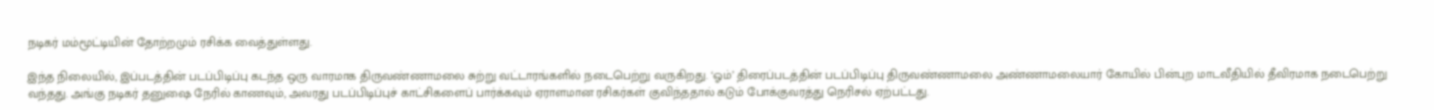நடிகர் மம்மூட்டியின் தோற்றமும் ரசிக்க வைத்துள்ளது.

இந்த நிலையில், இப்படத்தின் படப்பிடிப்பு கடந்த ஒரு வாரமாக திருவண்ணாமலை சுற்று வட்டாரங்களில் நடைபெற்று வருகிறது. ‘ஓம்’ திரைப்படத்தின் படப்பிடிப்பு திருவண்ணாமலை அண்ணாமலையார் கோயில் பின்புற மாடவீதியில் தீவிரமாக நடைபெற்று வந்தது. அங்கு நடிகர் தனுஷை நேரில் காணவும், அவரது படப்பிடிப்புச் காட்சிகளைப் பார்க்கவும் ஏராளமான ரசிகர்கள் குவிந்ததால் கடும் போக்குவரத்து நெரிசல் ஏற்பட்டது.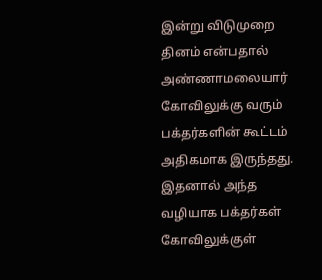இன்று விடுமுறை தினம் என்பதால் அண்ணாமலையார் கோவிலுக்கு வரும் பக்தர்களின் கூட்டம் அதிகமாக இருந்தது. இதனால் அந்த வழியாக பக்தர்கள் கோவிலுக்குள்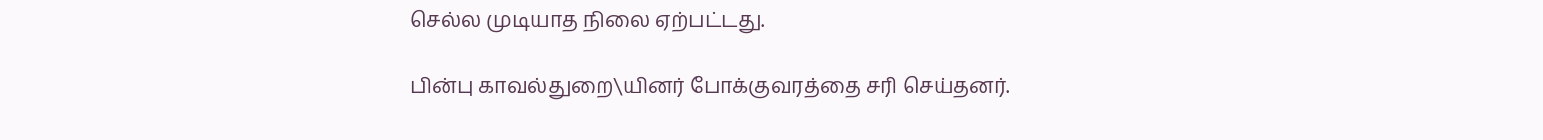செல்ல முடியாத நிலை ஏற்பட்டது.

பின்பு காவல்துறை\யினர் போக்குவரத்தை சரி செய்தனர்.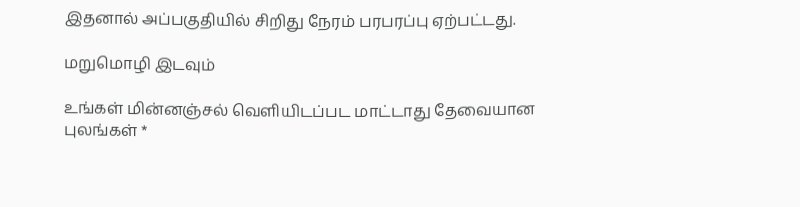இதனால் அப்பகுதியில் சிறிது நேரம் பரபரப்பு ஏற்பட்டது.

மறுமொழி இடவும்

உங்கள் மின்னஞ்சல் வெளியிடப்பட மாட்டாது தேவையான புலங்கள் *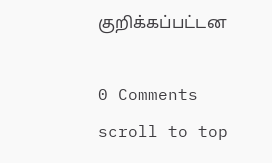குறிக்கப்பட்டன

0 Comments
scroll to top